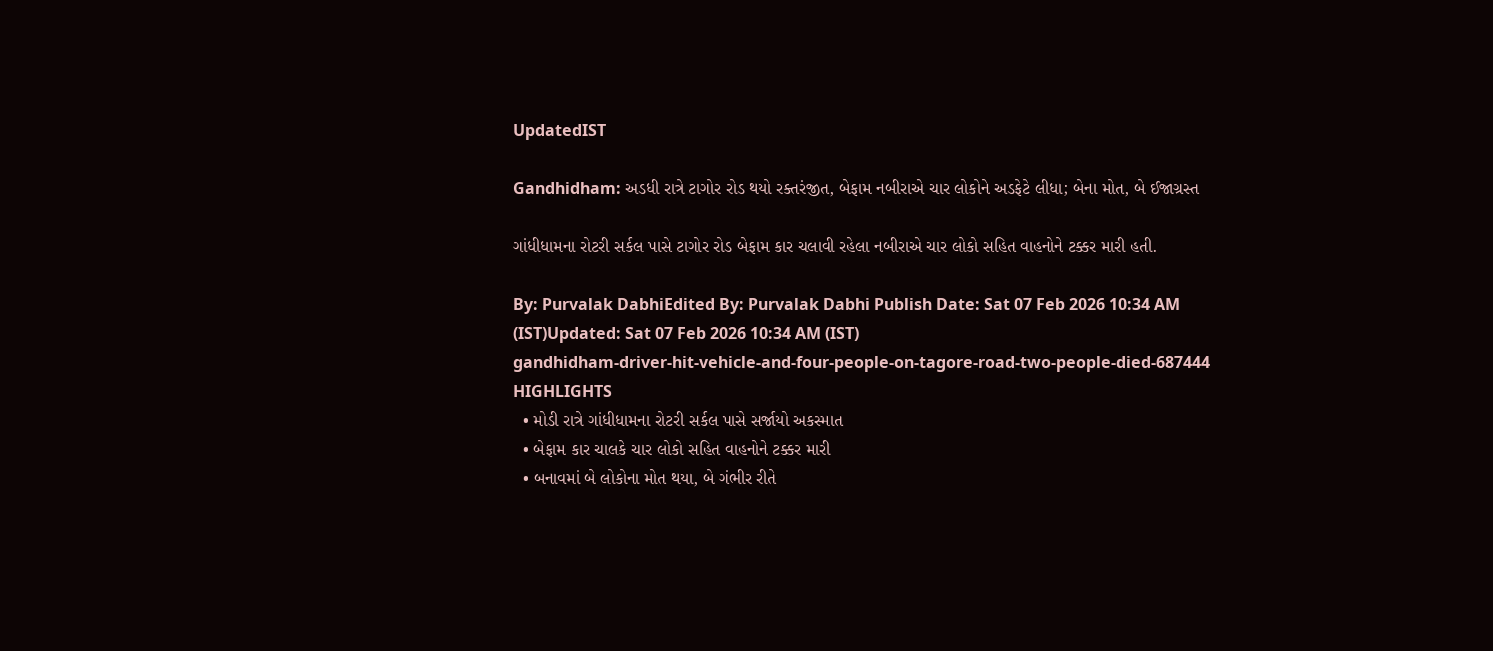UpdatedIST

Gandhidham: અડધી રાત્રે ટાગોર રોડ થયો રક્તરંજીત, બેફામ નબીરાએ ચાર લોકોને અડફેટે લીધા; બેના મોત, બે ઈજાગ્રસ્ત

ગાંધીધામના રોટરી સર્કલ પાસે ટાગોર રોડ બેફામ કાર ચલાવી રહેલા નબીરાએ ચાર લોકો સહિત વાહનોને ટક્કર મારી હતી.

By: Purvalak DabhiEdited By: Purvalak Dabhi Publish Date: Sat 07 Feb 2026 10:34 AM (IST)Updated: Sat 07 Feb 2026 10:34 AM (IST)
gandhidham-driver-hit-vehicle-and-four-people-on-tagore-road-two-people-died-687444
HIGHLIGHTS
  • મોડી રાત્રે ગાંધીધામના રોટરી સર્કલ પાસે સર્જાયો અકસ્માત
  • બેફામ કાર ચાલકે ચાર લોકો સહિત વાહનોને ટક્કર મારી
  • બનાવમાં બે લોકોના મોત થયા, બે ગંભીર રીતે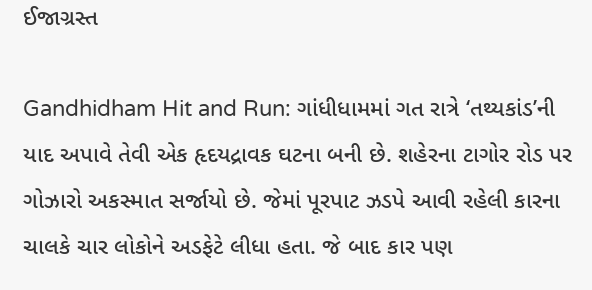ઈજાગ્રસ્ત

Gandhidham Hit and Run: ગાંધીધામમાં ગત રાત્રે ‘તથ્યકાંડ’ની યાદ અપાવે તેવી એક હૃદયદ્રાવક ઘટના બની છે. શહેરના ટાગોર રોડ પર ગોઝારો અકસ્માત સર્જાયો છે. જેમાં પૂરપાટ ઝડપે આવી રહેલી કારના ચાલકે ચાર લોકોને અડફેટે લીધા હતા. જે બાદ કાર પણ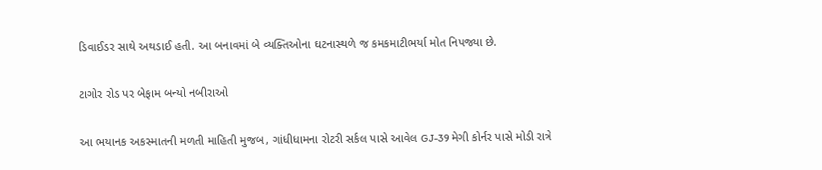ડિવાઈડર સાથે અથડાઈ હતી. આ બનાવમાં બે વ્યક્તિઓના ઘટનાસ્થળે જ કમકમાટીભર્યા મોત નિપજ્યા છે.

ટાગોર રોડ પર બેફામ બન્યો નબીરાઓ

આ ભયાનક અકસ્માતની મળતી માહિતી મુજબ, ગાંધીધામના રોટરી સર્કલ પાસે આવેલ GJ-39 મેગી કોર્નર પાસે મોડી રાત્રે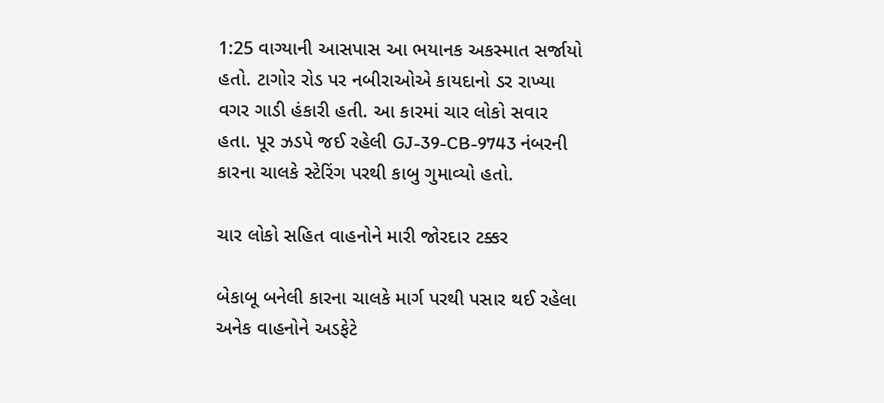1:25 વાગ્યાની આસપાસ આ ભયાનક અકસ્માત સર્જાયો હતો. ટાગોર રોડ પર નબીરાઓએ કાયદાનો ડર રાખ્યા વગર ગાડી હંકારી હતી. આ કારમાં ચાર લોકો સવાર હતા. પૂર ઝડપે જઈ રહેલી GJ-39-CB-9743 નંબરની કારના ચાલકે સ્ટેરિંગ પરથી કાબુ ગુમાવ્યો હતો.

ચાર લોકો સહિત વાહનોને મારી જોરદાર ટક્કર

બેકાબૂ બનેલી કારના ચાલકે માર્ગ પરથી પસાર થઈ રહેલા અનેક વાહનોને અડફેટે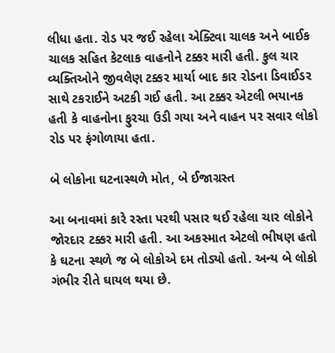લીધા હતા. રોડ પર જઈ રહેલા એક્ટિવા ચાલક અને બાઈક ચાલક સહિત કેટલાક વાહનોને ટક્કર મારી હતી. કુલ ચાર વ્યક્તિઓને જીવલેણ ટક્કર માર્યા બાદ કાર રોડના ડિવાઈડર સાથે ટકરાઈને અટકી ગઈ હતી. આ ટક્કર એટલી ભયાનક હતી કે વાહનોના ફુરચા ઉડી ગયા અને વાહન પર સવાર લોકો રોડ પર ફંગોળાયા હતા.

બે લોકોના ઘટનાસ્થળે મોત, બે ઈજાગ્રસ્ત

આ બનાવમાં કારે રસ્તા પરથી પસાર થઈ રહેલા ચાર લોકોને જોરદાર ટક્કર મારી હતી. આ અકસ્માત એટલો ભીષણ હતો કે ઘટના સ્થળે જ બે લોકોએ દમ તોડ્યો હતો. અન્ય બે લોકો ગંભીર રીતે ઘાયલ થયા છે.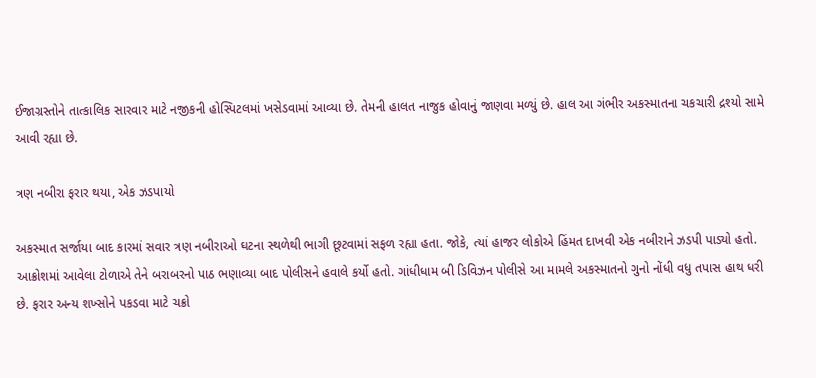ઈજાગ્રસ્તોને તાત્કાલિક સારવાર માટે નજીકની હોસ્પિટલમાં ખસેડવામાં આવ્યા છે. તેમની હાલત નાજુક હોવાનું જાણવા મળ્યું છે. હાલ આ ગંભીર અકસ્માતના ચકચારી દ્રશ્યો સામે આવી રહ્યા છે.

ત્રણ નબીરા ફરાર થયા, એક ઝડપાયો

અકસ્માત સર્જાયા બાદ કારમાં સવાર ત્રણ નબીરાઓ ઘટના સ્થળેથી ભાગી છૂટવામાં સફળ રહ્યા હતા. જોકે, ત્યાં હાજર લોકોએ હિંમત દાખવી એક નબીરાને ઝડપી પાડ્યો હતો. આક્રોશમાં આવેલા ટોળાએ તેને બરાબરનો પાઠ ભણાવ્યા બાદ પોલીસને હવાલે કર્યો હતો. ગાંધીધામ બી ડિવિઝન પોલીસે આ મામલે અકસ્માતનો ગુનો નોંધી વધુ તપાસ હાથ ધરી છે. ફરાર અન્ય શખ્સોને પકડવા માટે ચક્રો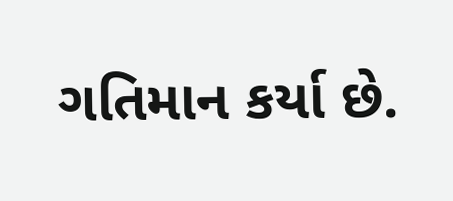ગતિમાન કર્યા છે.